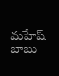మహేష్ బాబు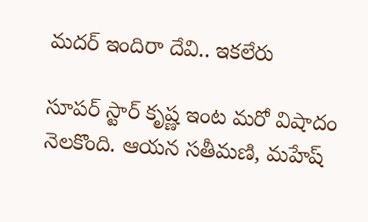మదర్ ఇందిరా దేవి.. ఇకలేరు

సూపర్ స్టార్ కృష్ణ ఇంట మరో విషాదం నెలకొంది. ఆయన సతీమణి, మహేష్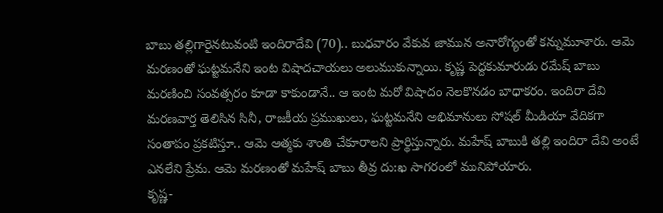బాబు తల్లిగారైనటువంటి ఇందిరాదేవి (70).. బుధవారం వేకువ జామున అనారోగ్యంతో కన్నుమూశారు. ఆమె మరణంతో ఘట్టమనేని ఇంట విషాదచాయలు అలుముకున్నాయి. కృష్ణ పెద్దకుమారుడు రమేష్ బాబు మరణించి సంవత్సరం కూడా కాకుండానే.. ఆ ఇంట మరో విషాదం నెలకొనడం బాధాకరం. ఇందిరా దేవి మరణవార్త తెలిసిన సినీ, రాజకీయ ప్రముఖులు, ఘట్టమనేని అభిమానులు సోషల్ మీడియా వేదికగా సంతాపం ప్రకటిస్తూ.. ఆమె ఆత్మకు శాంతి చేకూరాలని ప్రార్థిస్తున్నారు. మహేష్ బాబుకి తల్లి ఇందిరా దేవి అంటే ఎనలేని ప్రేమ. ఆమె మరణంతో మహేష్ బాబు తీవ్ర దు:ఖ సాగరంలో మునిపోయారు.
కృష్ణ-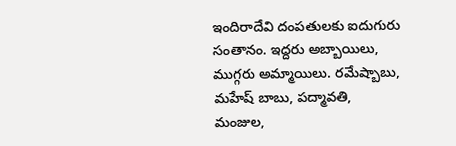ఇందిరాదేవి దంపతులకు ఐదుగురు సంతానం. ఇద్దరు అబ్బాయిలు, ముగ్గరు అమ్మాయిలు. రమేష్బాబు, మహేష్ బాబు, పద్మావతి, మంజుల,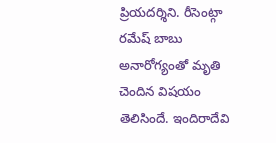ప్రియదర్శిని. రీసెంట్గా రమేష్ బాబు అనారోగ్యంతో మృతి చెందిన విషయం తెలిసిందే. ఇందిరాదేవి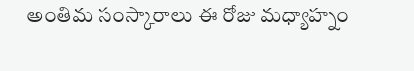అంతిమ సంస్కారాలు ఈ రోజు మధ్యాహ్నం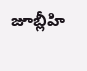జూబ్లీహి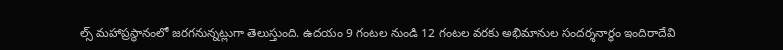ల్స్ మహాప్రస్థానంలో జరగనున్నట్లుగా తెలుస్తుంది. ఉదయం 9 గంటల నుండి 12 గంటల వరకు అభిమానుల సందర్శనార్ధం ఇందిరాదేవి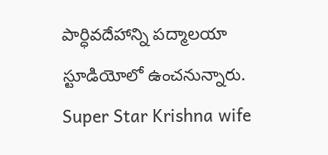పార్ధివదేహాన్ని పద్మాలయా స్టూడియోలో ఉంచనున్నారు.
Super Star Krishna wife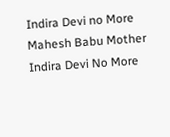Indira Devi no More
Mahesh Babu Mother Indira Devi No More